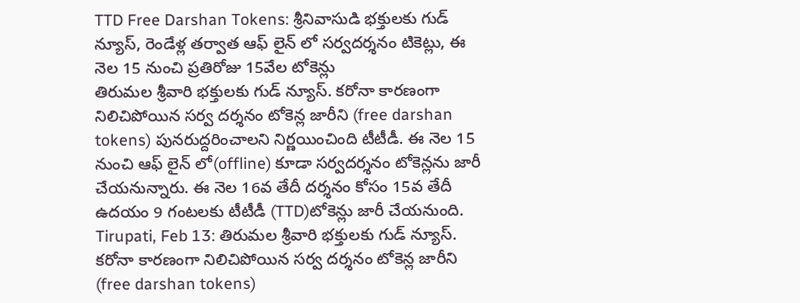TTD Free Darshan Tokens: శ్రీనివాసుడి భక్తులకు గుడ్ న్యూస్, రెండేళ్ల తర్వాత ఆఫ్ లైన్ లో సర్వదర్శనం టికెట్లు, ఈ నెల 15 నుంచి ప్రతిరోజు 15వేల టోకెన్లు
తిరుమల శ్రీవారి భక్తులకు గుడ్ న్యూస్. కరోనా కారణంగా నిలిచిపోయిన సర్వ దర్శనం టోకెన్ల జారీని (free darshan tokens) పునరుద్దరించాలని నిర్ణయించింది టీటీడీ. ఈ నెల 15 నుంచి ఆఫ్ లైన్ లో(offline) కూడా సర్వదర్శనం టోకెన్లను జారీ చేయనున్నారు. ఈ నెల 16వ తేదీ దర్శనం కోసం 15వ తేదీ ఉదయం 9 గంటలకు టీటీడీ (TTD)టోకెన్లు జారీ చేయనుంది.
Tirupati, Feb 13: తిరుమల శ్రీవారి భక్తులకు గుడ్ న్యూస్. కరోనా కారణంగా నిలిచిపోయిన సర్వ దర్శనం టోకెన్ల జారీని (free darshan tokens)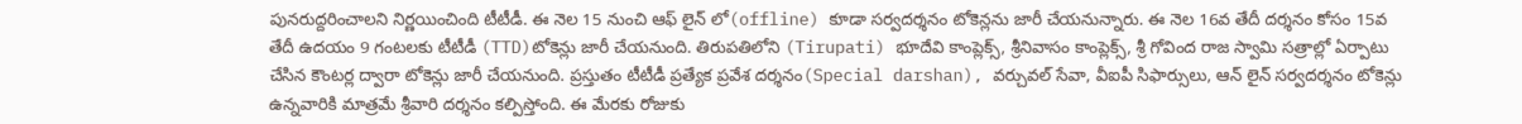పునరుద్దరించాలని నిర్ణయించింది టీటీడీ. ఈ నెల 15 నుంచి ఆఫ్ లైన్ లో(offline) కూడా సర్వదర్శనం టోకెన్లను జారీ చేయనున్నారు. ఈ నెల 16వ తేదీ దర్శనం కోసం 15వ తేదీ ఉదయం 9 గంటలకు టీటీడీ (TTD)టోకెన్లు జారీ చేయనుంది. తిరుపతిలోని (Tirupati) భూదేవి కాంప్లెక్స్, శ్రీనివాసం కాంప్లెక్స్, శ్రీ గోవింద రాజ స్వామి సత్రాల్లో ఏర్పాటు చేసిన కౌంటర్ల ద్వారా టోకెన్లు జారీ చేయనుంది. ప్రస్తుతం టీటీడీ ప్రత్యేక ప్రవేశ దర్శనం(Special darshan), వర్చువల్ సేవా, వీఐపీ సిఫార్సులు, ఆన్ లైన్ సర్వదర్శనం టోకెన్లు ఉన్నవారికి మాత్రమే శ్రీవారి దర్శనం కల్పిస్తోంది. ఈ మేరకు రోజుకు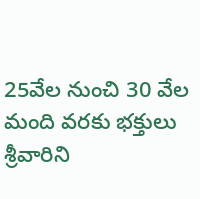25వేల నుంచి 30 వేల మంది వరకు భక్తులు శ్రీవారిని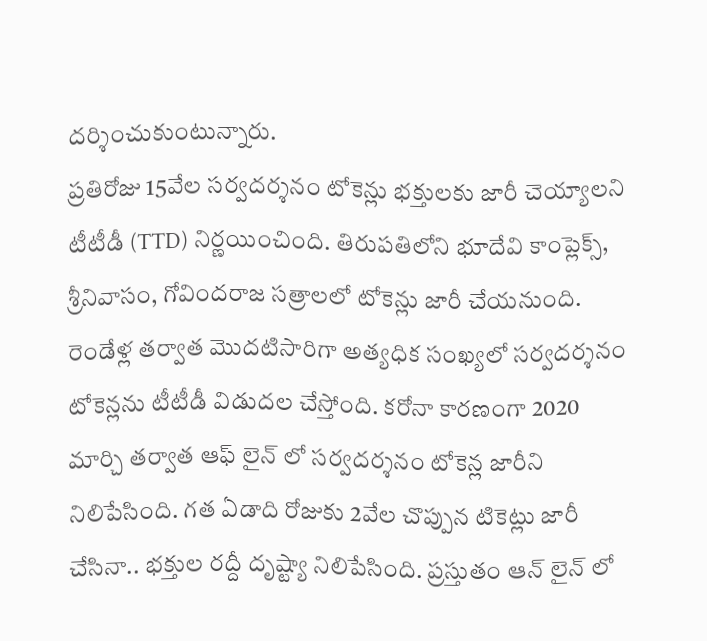దర్శించుకుంటున్నారు.
ప్రతిరోజు 15వేల సర్వదర్శనం టోకెన్లు భక్తులకు జారీ చెయ్యాలని టీటీడీ (TTD) నిర్ణయించింది. తిరుపతిలోని భూదేవి కాంప్లెక్స్, శ్రీనివాసం, గోవిందరాజ సత్రాలలో టోకెన్లు జారీ చేయనుంది. రెండేళ్ల తర్వాత మొదటిసారిగా అత్యధిక సంఖ్యలో సర్వదర్శనం టోకెన్లను టీటీడీ విడుదల చేస్తోంది. కరోనా కారణంగా 2020 మార్చి తర్వాత ఆఫ్ లైన్ లో సర్వదర్శనం టోకెన్ల జారీని నిలిపేసింది. గత ఏడాది రోజుకు 2వేల చొప్పున టికెట్లు జారీ చేసినా.. భక్తుల రద్దీ దృష్ట్యా నిలిపేసింది. ప్రస్తుతం ఆన్ లైన్ లో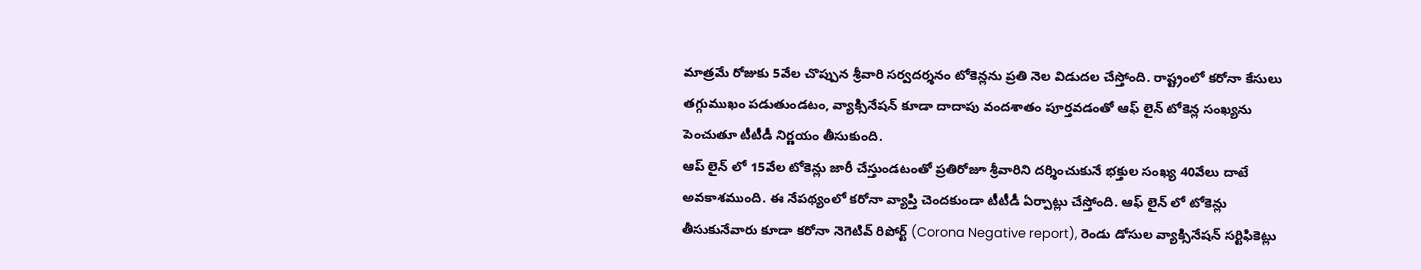మాత్రమే రోజుకు 5వేల చొప్పున శ్రీవారి సర్వదర్శనం టోకెన్లను ప్రతి నెల విడుదల చేస్తోంది. రాష్ట్రంలో కరోనా కేసులు తగ్గుముఖం పడుతుండటం, వ్యాక్సినేషన్ కూడా దాదాపు వందశాతం పూర్తవడంతో ఆఫ్ లైన్ టోకెన్ల సంఖ్యను పెంచుతూ టీటీడీ నిర్ణయం తీసుకుంది.
ఆప్ లైన్ లో 15వేల టోకెన్లు జారీ చేస్తుండటంతో ప్రతిరోజూ శ్రీవారిని దర్శించుకునే భక్తుల సంఖ్య 40వేలు దాటే అవకాశముంది. ఈ నేపథ్యంలో కరోనా వ్యాప్తి చెందకుండా టీటీడీ ఏర్పాట్లు చేస్తోంది. ఆఫ్ లైన్ లో టోకెన్లు తీసుకునేవారు కూడా కరోనా నెగెటివ్ రిపోర్ట్ (Corona Negative report), రెండు డోసుల వ్యాక్సినేషన్ సర్టిఫికెట్లు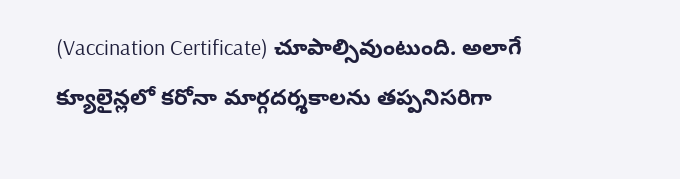(Vaccination Certificate) చూపాల్సివుంటుంది. అలాగే క్యూలైన్లలో కరోనా మార్గదర్శకాలను తప్పనిసరిగా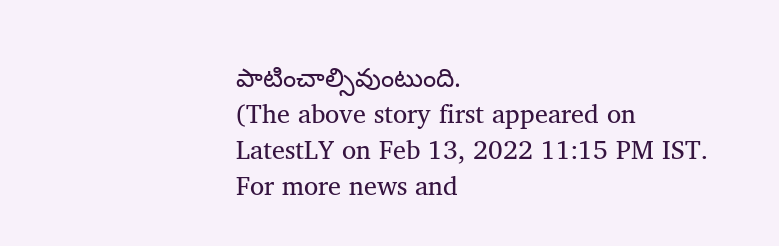పాటించాల్సివుంటుంది.
(The above story first appeared on LatestLY on Feb 13, 2022 11:15 PM IST. For more news and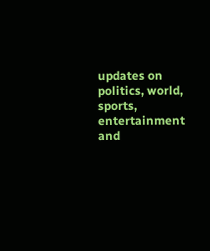updates on politics, world, sports, entertainment and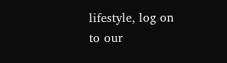lifestyle, log on to our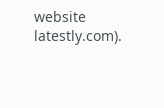website latestly.com).